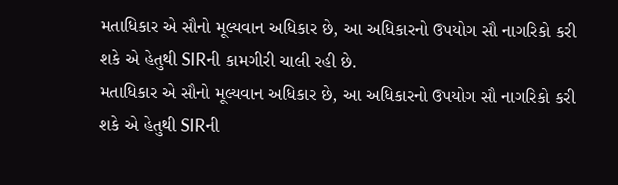મતાધિકાર એ સૌનો મૂલ્યવાન અધિકાર છે, આ અધિકારનો ઉપયોગ સૌ નાગરિકો કરી શકે એ હેતુથી SIRની કામગીરી ચાલી રહી છે.
મતાધિકાર એ સૌનો મૂલ્યવાન અધિકાર છે, આ અધિકારનો ઉપયોગ સૌ નાગરિકો કરી શકે એ હેતુથી SIRની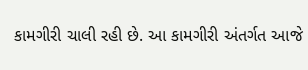કામગીરી ચાલી રહી છે. આ કામગીરી અંતર્ગત આજે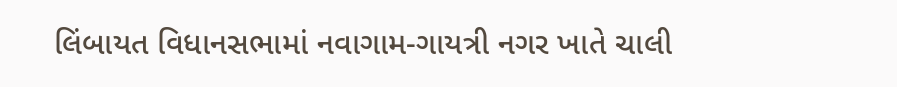લિંબાયત વિધાનસભામાં નવાગામ-ગાયત્રી નગર ખાતે ચાલી